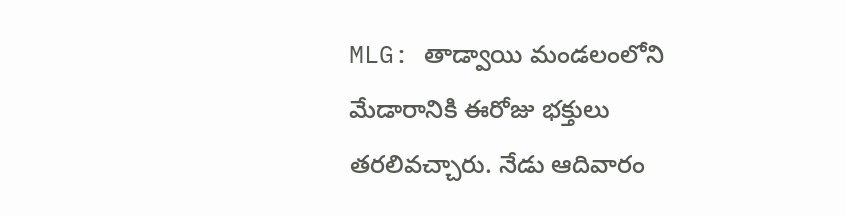MLG: తాడ్వాయి మండలంలోని మేడారానికి ఈరోజు భక్తులు తరలివచ్చారు. నేడు ఆదివారం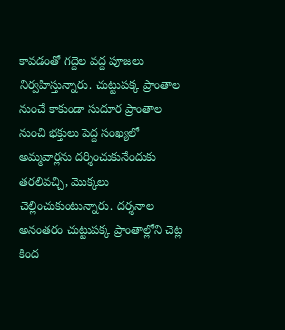కావడంతో గద్దెల వద్ద పూజలు నిర్వహిస్తున్నారు. చుట్టుపక్క ప్రాంతాల నుంచే కాకుండా సుదూర ప్రాంతాల నుంచి భక్తులు పెద్ద సంఖ్యలో అమ్మవార్లను దర్శించుకునేందుకు తరలివచ్చి, మొక్కలు చెల్లించుకుంటున్నారు. దర్శనాల అనంతరం చుట్టుపక్క ప్రాంతాల్లోని చెట్ల కింద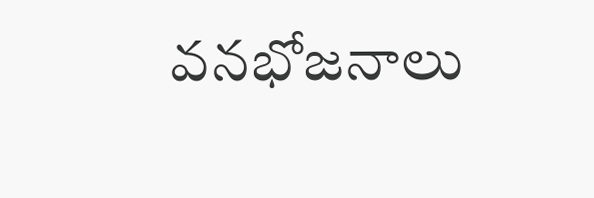వనభోజనాలు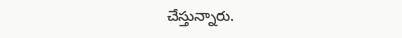చేస్తున్నారు.